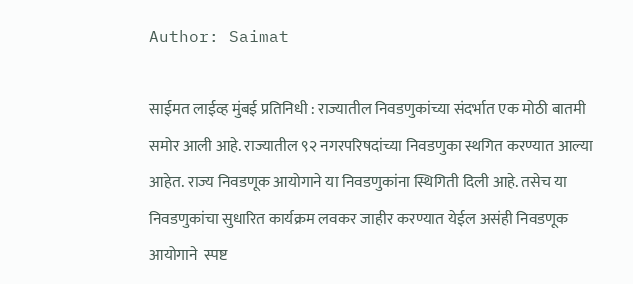Author: Saimat

साईमत लाईव्ह मुंबई प्रतिनिधी : राज्यातील निवडणुकांच्या संदर्भात एक मोठी बातमी समोर आली आहे. राज्यातील ९२ नगरपरिषदांच्या निवडणुका स्थगित करण्यात आल्या आहेत. राज्य निवडणूक आयोगाने या निवडणुकांना स्थिगिती दिली आहे. तसेच या निवडणुकांचा सुधारित कार्यक्रम लवकर जाहीर करण्यात येईल असंही निवडणूक आयोगाने  स्पष्ट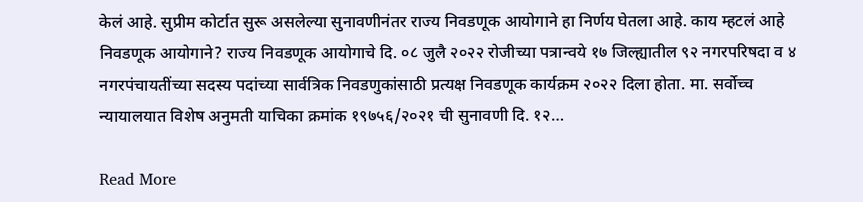केलं आहे. सुप्रीम कोर्टात सुरू असलेल्या सुनावणीनंतर राज्य निवडणूक आयोगाने हा निर्णय घेतला आहे. काय म्हटलं आहे निवडणूक आयोगाने? राज्य निवडणूक आयोगाचे दि. ०८ जुलै २०२२ रोजीच्या पत्रान्वये १७ जिल्ह्यातील ९२ नगरपरिषदा व ४ नगरपंचायतींच्या सदस्य पदांच्या सार्वत्रिक निवडणुकांसाठी प्रत्यक्ष निवडणूक कार्यक्रम २०२२ दिला होता. मा. सर्वोच्च न्यायालयात विशेष अनुमती याचिका क्रमांक १९७५६/२०२१ ची सुनावणी दि. १२…

Read More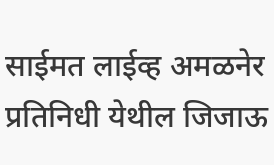साईमत लाईव्ह अमळनेर प्रतिनिधी येथील जिजाऊ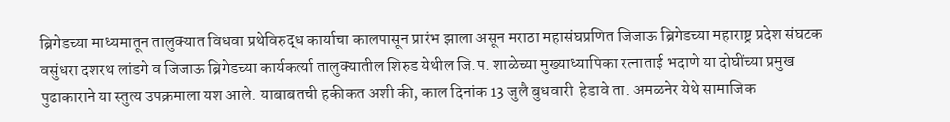ब्रिगेडच्या माध्यमातून तालुक्यात विधवा प्रथेविरुद्ध कार्याचा कालपासून प्रारंभ झाला असून मराठा महासंघप्रणित जिजाऊ ब्रिगेडच्या महाराष्ट्र प्रदेश संघटक वसुंधरा दशरथ लांडगे व जिजाऊ ब्रिगेडच्या कार्यकर्त्या तालुक्यातील शिरुड येथील जि.प. शाळेच्या मुख्याध्यापिका रत्नाताई भदाणे या दोघींच्या प्रमुख पुढाकाराने या स्तुत्य उपक्रमाला यश आले. याबाबतची हकीकत अशी की, काल दिनांक 13 जुलै बुधवारी  हेडावे ता. अमळनेर येथे सामाजिक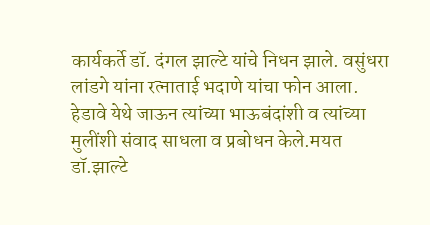कार्यकर्ते डॉ. दंगल झाल्टे यांचे निधन झाले. वसुंधरा लांडगे यांना रत्नाताई भदाणे यांचा फोन आला. हेडावे येथे जाऊन त्यांच्या भाऊबंदांशी व त्यांच्या मुलींशी संवाद साधला व प्रबोधन केले.मयत डॉ.झाल्टे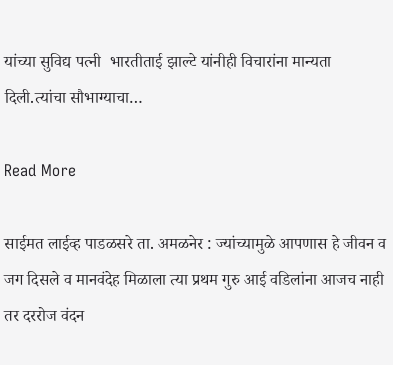यांच्या सुविद्य पत्नी  भारतीताई झाल्टे यांनीही विचारांना मान्यता दिली.त्यांचा सौभाग्याचा…

Read More

साईमत लाईव्ह पाडळसरे ता. अमळनेर : ज्यांच्यामुळे आपणास हे जीवन व जग दिसले व मानवंदेह मिळाला त्या प्रथम गुरु आई वडिलांना आजच नाही तर दररोज वंदन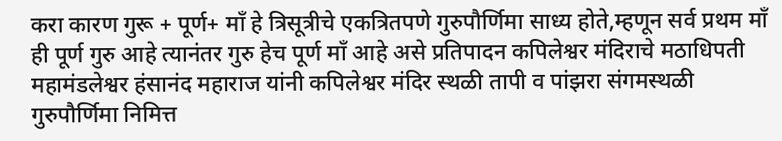करा कारण गुरू + पूर्ण+ माँ हे त्रिसूत्रीचे एकत्रितपणे गुरुपौर्णिमा साध्य होते,म्हणून सर्व प्रथम माँ ही पूर्ण गुरु आहे त्यानंतर गुरु हेच पूर्ण माँ आहे असे प्रतिपादन कपिलेश्वर मंदिराचे मठाधिपती महामंडलेश्वर हंसानंद महाराज यांनी कपिलेश्वर मंदिर स्थळी तापी व पांझरा संगमस्थळी गुरुपौर्णिमा निमित्त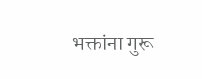भक्तांना गुरू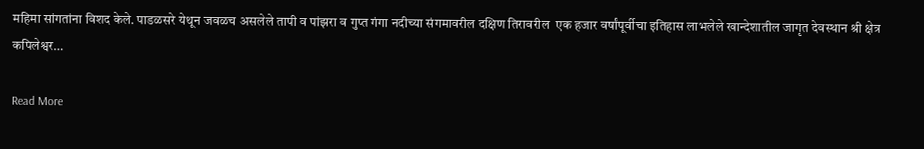महिमा सांगतांना विशद केले. पाडळसरे येथून जवळच असलेले तापी व पांझरा व गुप्त गंगा नदीच्या संगमावरील दक्षिण तिरावरील  एक हजार वर्षांपूर्वीचा इतिहास लाभलेले खान्देशातील जागृत देवस्थान श्री क्षेत्र कपिलेश्वर…

Read More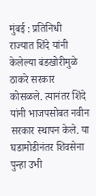मुंबई : प्रतिनिधी  राज्यात शिंदे यांनी केलेल्या बंडखोरीमुळे ठाकरे सरकार कोसळले. त्यानंतर शिंदे यांनी भाजपसोबत नवीन सरकार स्थापन केले. या घडामोडीनंतर शिवसेना पुन्हा उभी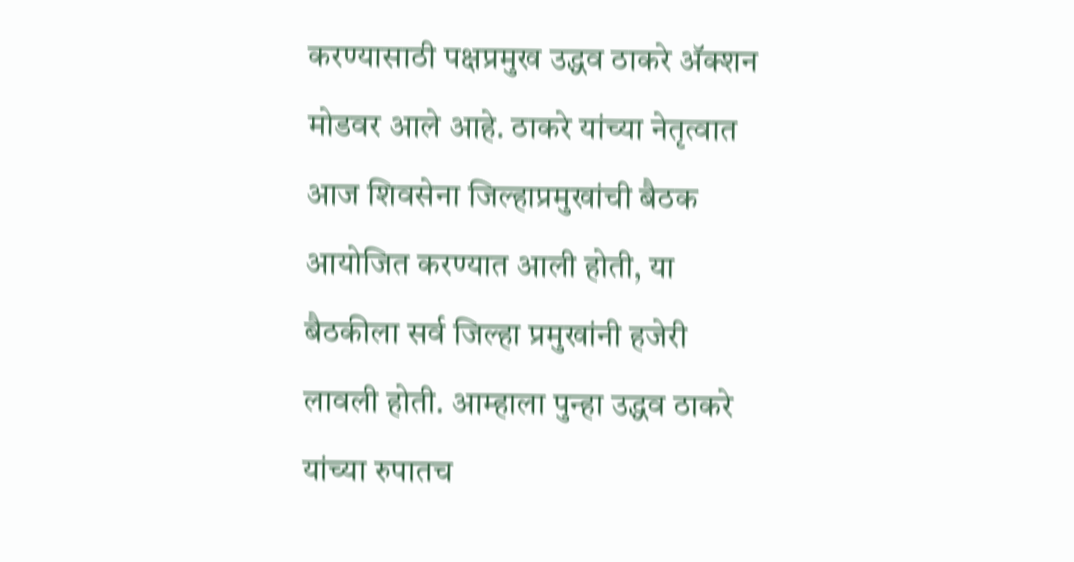करण्यासाठी पक्षप्रमुख उद्धव ठाकरे अ‌ॅक्शन मोडवर आले आहे. ठाकरे यांच्या नेतृत्वात आज शिवसेना जिल्हाप्रमुखांची बैठक आयोजित करण्यात आली होती, या बैठकीला सर्व जिल्हा प्रमुखांनी हजेरी लावली होती. आम्हाला पुन्हा उद्धव ठाकरे यांच्या रुपातच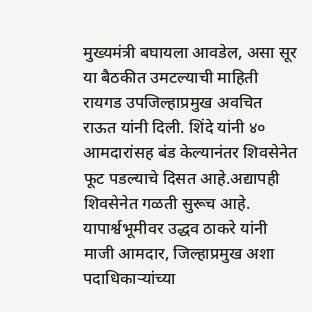मुख्यमंत्री बघायला आवडेल, असा सूर या बैठकीत उमटल्याची माहिती रायगड उपजिल्हाप्रमुख अवचित राऊत यांनी दिली. शिंदे यांनी ४० आमदारांसह बंड केल्यानंतर शिवसेनेत फूट पडल्याचे दिसत आहे.अद्यापही शिवसेनेत गळती सुरूच आहे. यापार्श्वभूमीवर उद्धव ठाकरे यांनी माजी आमदार, जिल्हाप्रमुख अशा पदाधिकाऱ्यांच्या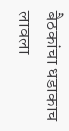बैठकांचा धडाकाच लावला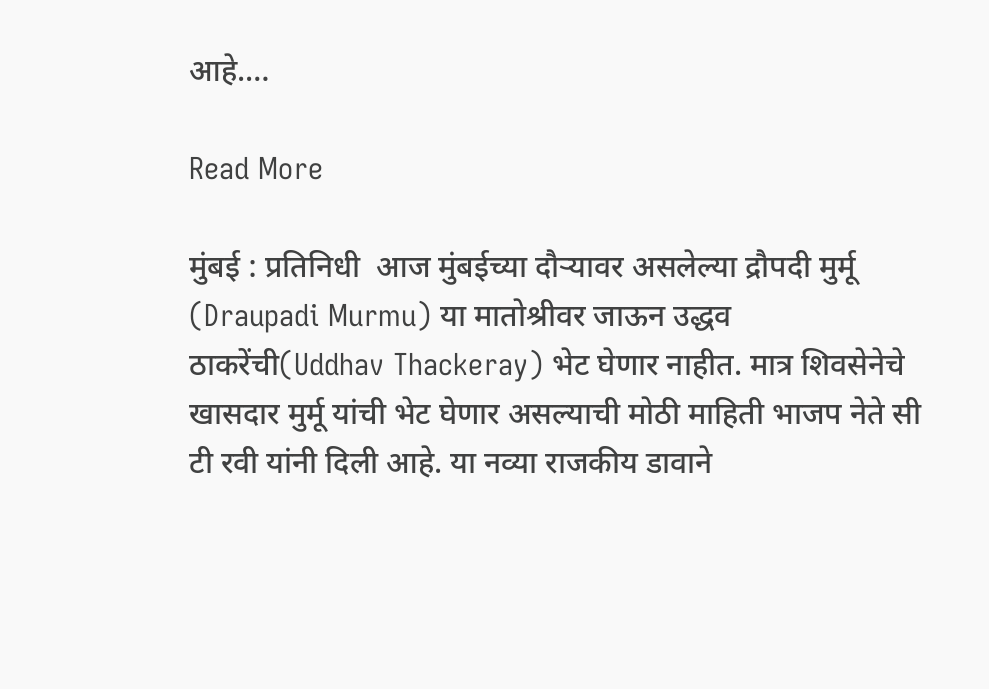आहे.…

Read More

मुंबई : प्रतिनिधी  आज मुंबईच्या दौऱ्यावर असलेल्या द्रौपदी मुर्मू (Draupadi Murmu) या मातोश्रीवर जाऊन उद्धव ठाकरेंची(Uddhav Thackeray) भेट घेणार नाहीत. मात्र शिवसेनेचे खासदार मुर्मू यांची भेट घेणार असल्याची मोठी माहिती भाजप नेते सी टी रवी यांनी दिली आहे. या नव्या राजकीय डावाने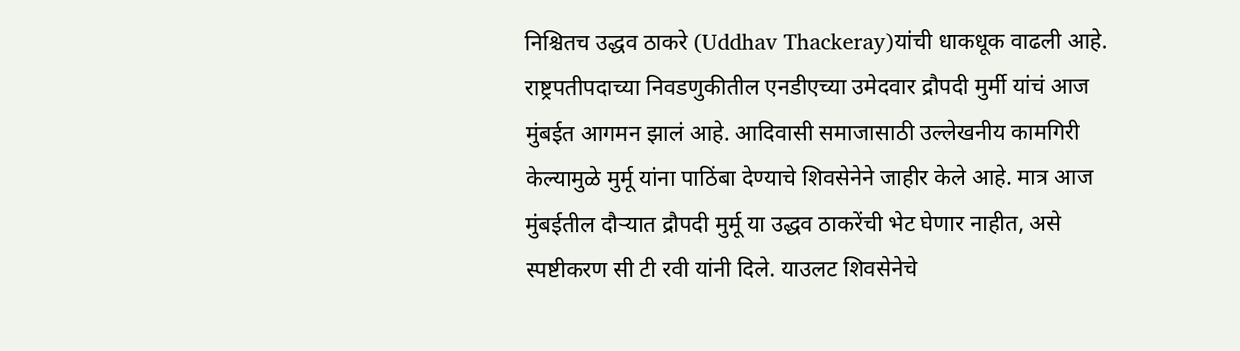निश्चितच उद्धव ठाकरे (Uddhav Thackeray)यांची धाकधूक वाढली आहे. राष्ट्रपतीपदाच्या निवडणुकीतील एनडीएच्या उमेदवार द्रौपदी मुर्मी यांचं आज मुंबईत आगमन झालं आहे. आदिवासी समाजासाठी उल्लेखनीय कामगिरी केल्यामुळे मुर्मू यांना पाठिंबा देण्याचे शिवसेनेने जाहीर केले आहे. मात्र आज मुंबईतील दौऱ्यात द्रौपदी मुर्मू या उद्धव ठाकरेंची भेट घेणार नाहीत, असे स्पष्टीकरण सी टी रवी यांनी दिले. याउलट शिवसेनेचे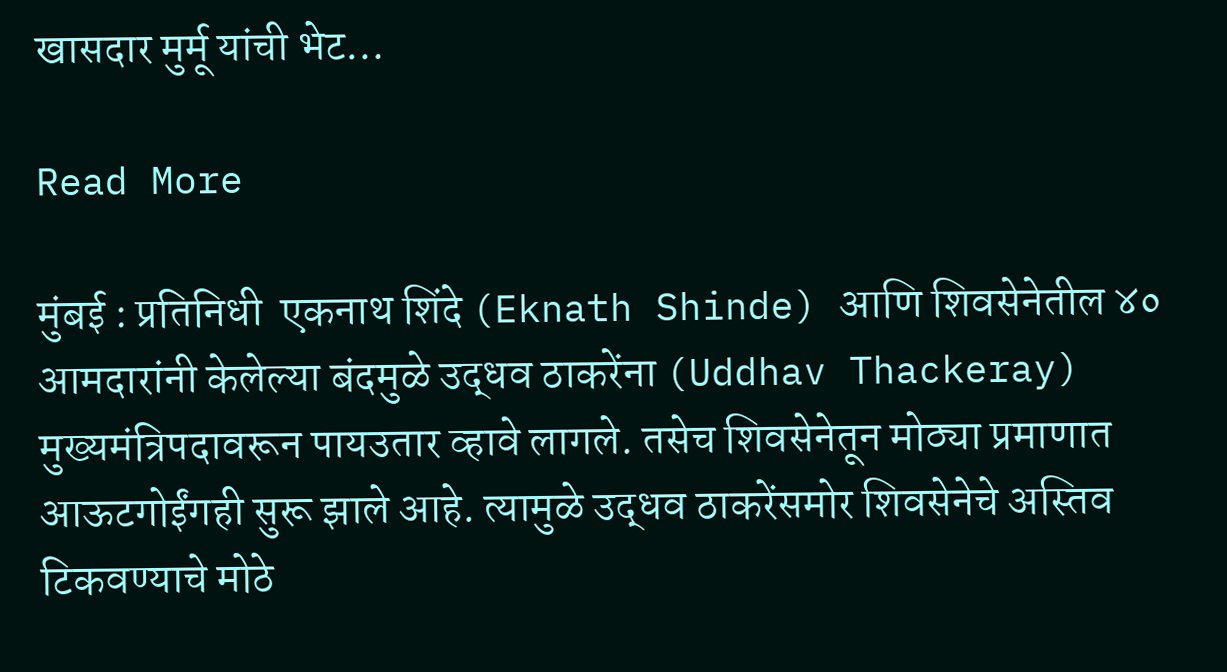खासदार मुर्मू यांची भेट…

Read More

मुंबई : प्रतिनिधी  एकनाथ शिंदे (Eknath Shinde) आणि शिवसेनेतील ४० आमदारांनी केलेल्या बंदमुळे उद्धव ठाकरेंना (Uddhav Thackeray) मुख्यमंत्रिपदावरून पायउतार व्हावे लागले. तसेच शिवसेनेतून मोठ्या प्रमाणात आऊटगोईंगही सुरू झाले आहे. त्यामुळे उद्धव ठाकरेंसमोर शिवसेनेचे अस्तिव टिकवण्याचे मोठे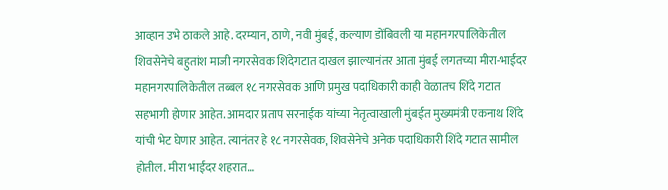आव्हान उभे ठाकले आहे. दरम्यान, ठाणे, नवी मुंबई, कल्याण डोंबिवली या महानगरपालिकेतील शिवसेनेचे बहुतांश माजी नगरसेवक शिंदेगटात दाखल झाल्यानंतर आता मुंबई लगतच्या मीरा-भाईंदर महानगरपालिकेतील तब्बल १८ नगरसेवक आणि प्रमुख पदाधिकारी काही वेळातच शिंदे गटात सहभागी होणार आहेत. आमदार प्रताप सरनाईक यांच्या नेतृत्वाखाली मुंबईत मुख्यमंत्री एकनाथ शिंदे यांची भेट घेणार आहेत. त्यानंतर हे १८ नगरसेवक, शिवसेनेचे अनेक पदाधिकारी शिंदे गटात सामील होतील. मीरा भाईंदर शहरात…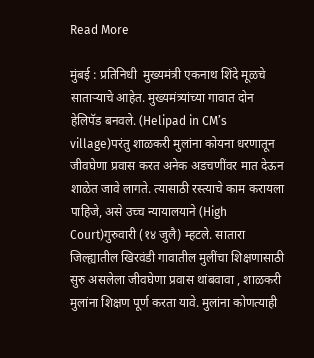Read More

मुंबई : प्रतिनिधी  मुख्यमंत्री एकनाथ शिंदे मूळचे साताऱ्याचे आहेत. मुख्यमंत्र्यांच्या गावात दोन हेलिपॅड बनवले. (Helipad in CM’s village)परंतु शाळकरी मुलांना कोयना धरणातून जीवघेणा प्रवास करत अनेक अडचणींवर मात देऊन शाळेत जावे लागते. त्यासाठी रस्त्याचे काम करायला पाहिजे, असे उच्च न्यायालयाने (High Court)गुरुवारी (१४ जुलै) म्हटले. सातारा जिल्ह्यातील खिरवंडी गावातील मुलींचा शिक्षणासाठी सुरु असलेला जीवघेणा प्रवास थांबवावा , शाळकरी मुलांना शिक्षण पूर्ण करता यावे. मुलांना कोणत्याही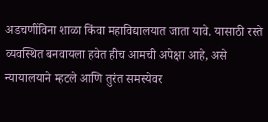अडचणींविना शाळा किंवा महाविद्यालयात जाता यावे. यासाठी रस्ते व्यवस्थित बनवायला हवेत हीच आमची अपेक्षा आहे, असे न्यायालयाने म्हटले आणि तुरंत समस्येवर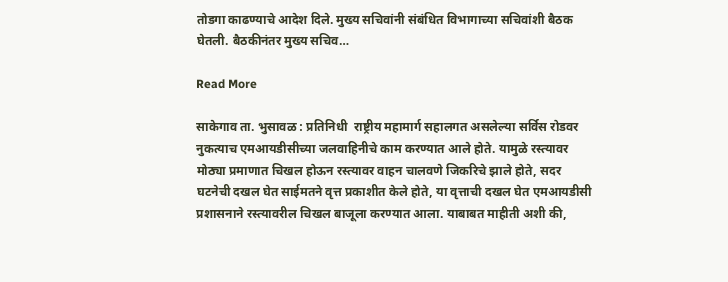तोडगा काढण्याचे आदेश दिले. मुख्य सचिवांनी संबंधित विभागाच्या सचिवांशी बैठक घेतली. बैठकीनंतर मुख्य सचिव…

Read More

साकेगाव ता. भुसावळ : प्रतिनिधी  राष्ट्रीय महामार्ग सहालगत असलेल्या सर्विस रोडवर नुकत्याच एमआयडीसीच्या जलवाहिनीचे काम करण्यात आले होते. यामुळे रस्त्यावर मोठ्या प्रमाणात चिखल होऊन रस्त्यावर वाहन चालवणे जिकरिचे झाले होते, सदर घटनेची दखल घेत साईमतने वृत्त प्रकाशीत केले होते, या वृत्ताची दखल घेत एमआयडीसी प्रशासनाने रस्त्यावरील चिखल बाजूला करण्यात आला. याबाबत माहीती अशी की,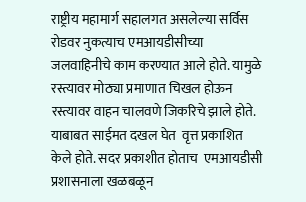राष्ट्रीय महामार्ग सहालगत असलेल्या सर्विस रोडवर नुकत्याच एमआयडीसीच्या जलवाहिनीचे काम करण्यात आले होते. यामुळे रस्त्यावर मोठ्या प्रमाणात चिखल होऊन रस्त्यावर वाहन चालवणे जिकरिचे झाले होते. याबाबत साईमत दखल घेत  वृत्त प्रकाशित केले होते. सदर प्रकाशीत होताच  एमआयडीसी प्रशासनाला खळबळून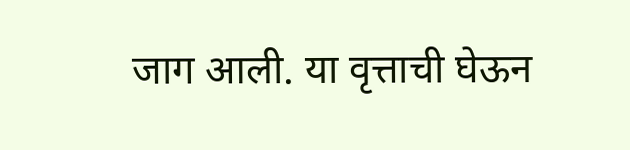जाग आली. या वृत्ताची घेऊन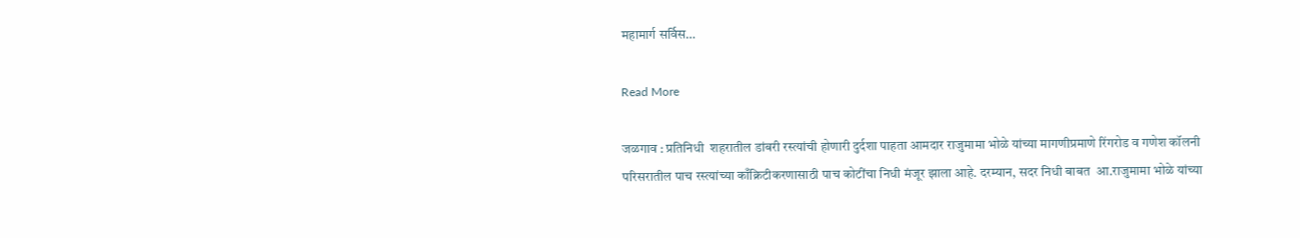महामार्ग सर्विस…

Read More

जळगाव : प्रतिनिधी  शहरातील डांबरी रस्त्यांची होणारी दुर्दशा पाहता आमदार राजुमामा भोळे यांच्या मागणीप्रमाणे रिंगरोड व गणेश कॉलनी परिसरातील पाच रस्त्यांच्या काँक्रिटीकरणासाठी पाच कोटींचा निधी मंजूर झाला आहे. दरम्यान, सदर निधी बाबत  आ.राजुमामा भोळे यांच्या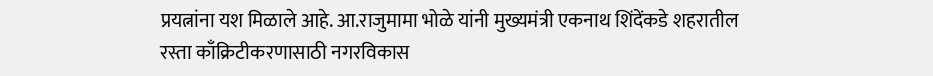प्रयत्नांना यश मिळाले आहे. आ.राजुमामा भोळे यांनी मुख्यमंत्री एकनाथ शिंदेंकडे शहरातील रस्ता काँक्रिटीकरणासाठी नगरविकास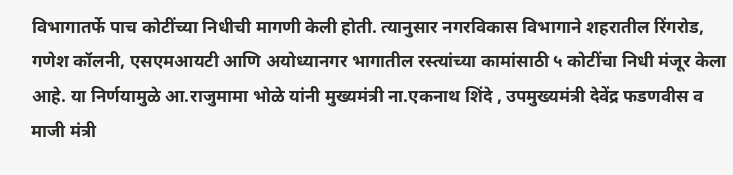विभागातर्फे पाच कोटींच्या निधीची मागणी केली होती. त्यानुसार नगरविकास विभागाने शहरातील रिंगरोड, गणेश कॉलनी, एसएमआयटी आणि अयोध्यानगर भागातील रस्त्यांच्या कामांसाठी ५ कोटींचा निधी मंजूर केला आहे. या निर्णयामुळे आ.राजुमामा भोळे यांनी मुख्यमंत्री ना.एकनाथ शिंदे , उपमुख्यमंत्री देवेंद्र फडणवीस व माजी मंत्री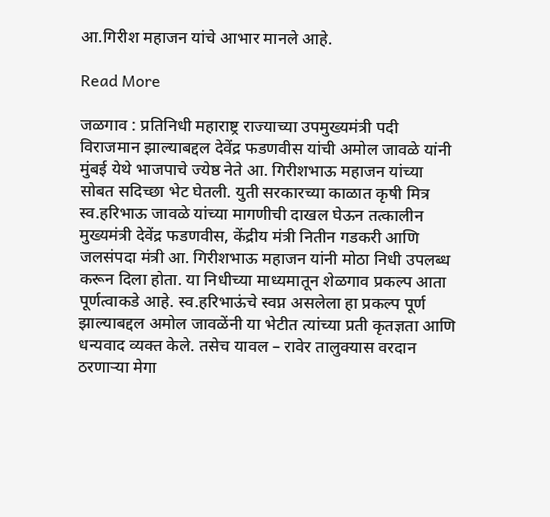आ.गिरीश महाजन यांचे आभार मानले आहे.

Read More

जळगाव : प्रतिनिधी महाराष्ट्र राज्याच्या उपमुख्यमंत्री पदी विराजमान झाल्याबद्दल देवेंद्र फडणवीस यांची अमोल जावळे यांनी मुंबई येथे भाजपाचे ज्येष्ठ नेते आ. गिरीशभाऊ महाजन यांच्या सोबत सदिच्छा भेट घेतली. युती सरकारच्या काळात कृषी मित्र स्व.हरिभाऊ जावळे यांच्या मागणीची दाखल घेऊन तत्कालीन मुख्यमंत्री देवेंद्र फडणवीस, केंद्रीय मंत्री नितीन गडकरी आणि जलसंपदा मंत्री आ. गिरीशभाऊ महाजन यांनी मोठा निधी उपलब्ध करून दिला होता. या निधीच्या माध्यमातून शेळगाव प्रकल्प आता पूर्णत्वाकडे आहे. स्व.हरिभाऊंचे स्वप्न असलेला हा प्रकल्प पूर्ण झाल्याबद्दल अमोल जावळेंनी या भेटीत त्यांच्या प्रती कृतज्ञता आणि धन्यवाद व्यक्त केले. तसेच यावल – रावेर तालुक्यास वरदान ठरणार्‍या मेगा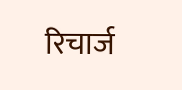रिचार्ज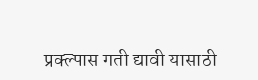प्रक्ल्पास गती द्यावी यासाठी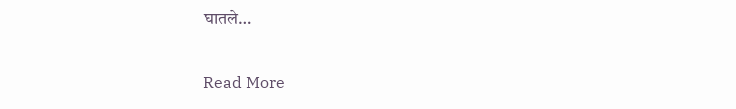घातले…

Read More